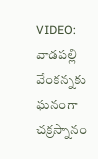VIDEO: వాడపల్లి వేంకన్నకు ఘనంగా చక్రస్నానం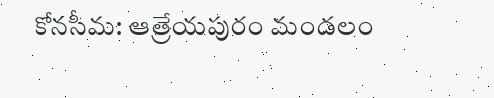కోనసీమ: ఆత్రేయపురం మండలం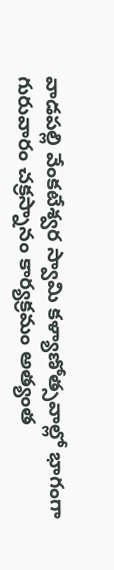వాడపల్లి వేంకటేశ్వర స్వామి కళ్యాణోత్సవాల్లో భాగంగా గురువారం చక్రస్నానం కార్యక్రమం అత్యంత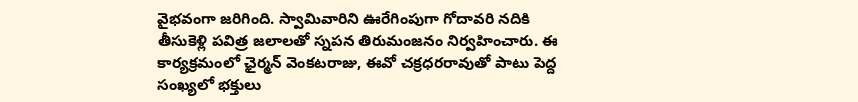వైభవంగా జరిగింది. స్వామివారిని ఊరేగింపుగా గోదావరి నదికి తీసుకెళ్లి పవిత్ర జలాలతో స్నపన తిరుమంజనం నిర్వహించారు. ఈ కార్యక్రమంలో ఛైర్మన్ వెంకటరాజు, ఈవో చక్రధరరావుతో పాటు పెద్ద సంఖ్యలో భక్తులు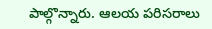పాల్గొన్నారు. ఆలయ పరిసరాలు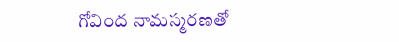గోవింద నామస్మరణతో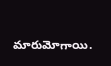మారుమోగాయి.